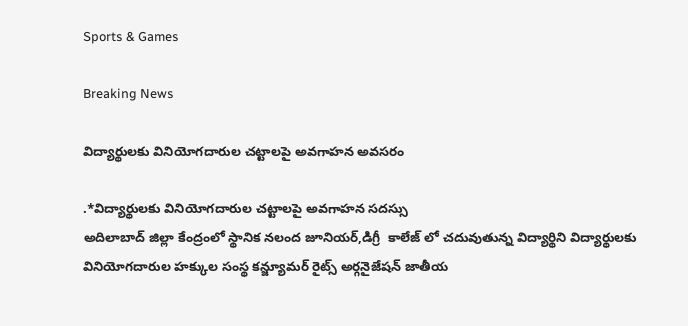Sports & Games

Breaking News

విద్యార్థులకు వినియోగదారుల చట్టాలపై అవగాహన అవసరం

.*విద్యార్థులకు వినియోగదారుల చట్టాలపై అవగాహన సదస్సు
అదిలాబాద్ జిల్లా కేంద్రంలో స్థానిక నలంద జూనియర్,డిగ్రీ  కాలేజ్ లో చదువుతున్న విద్యార్థిని విద్యార్థులకు వినియోగదారుల హక్కుల సంస్థ కన్జ్యూమర్ రైట్స్ అర్గనైజేషన్ జాతీయ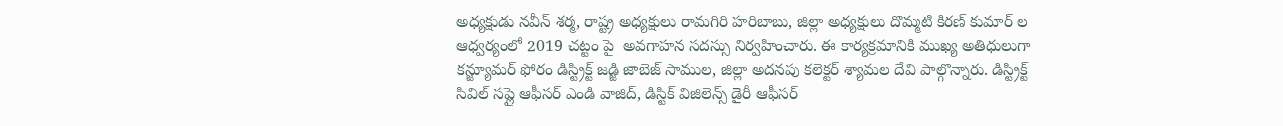అధ్యక్షుడు నవీన్ శర్మ, రాష్ట్ర అధ్యక్షులు రామగిరి హరిబాబు, జిల్లా అధ్యక్షులు దొమ్మటి కిరణ్ కుమార్ ల ఆధ్వర్యంలో 2019 చట్టం పై  అవగాహన సదస్సు నిర్వహించారు. ఈ కార్యక్రమానికి ముఖ్య అతిధులుగా కన్జ్యూమర్ ఫోరం డిస్ట్రిక్ట్ జడ్జి జాబెజ్ సాముల, జిల్లా అదనపు కలెక్టర్ శ్యామల దేవి పాల్గొన్నారు. డిస్ట్రిక్ట్ సివిల్ సప్లై ఆఫీసర్ ఎండి వాజిద్, డిస్టిక్ విజిలెన్స్ డైరీ ఆఫీసర్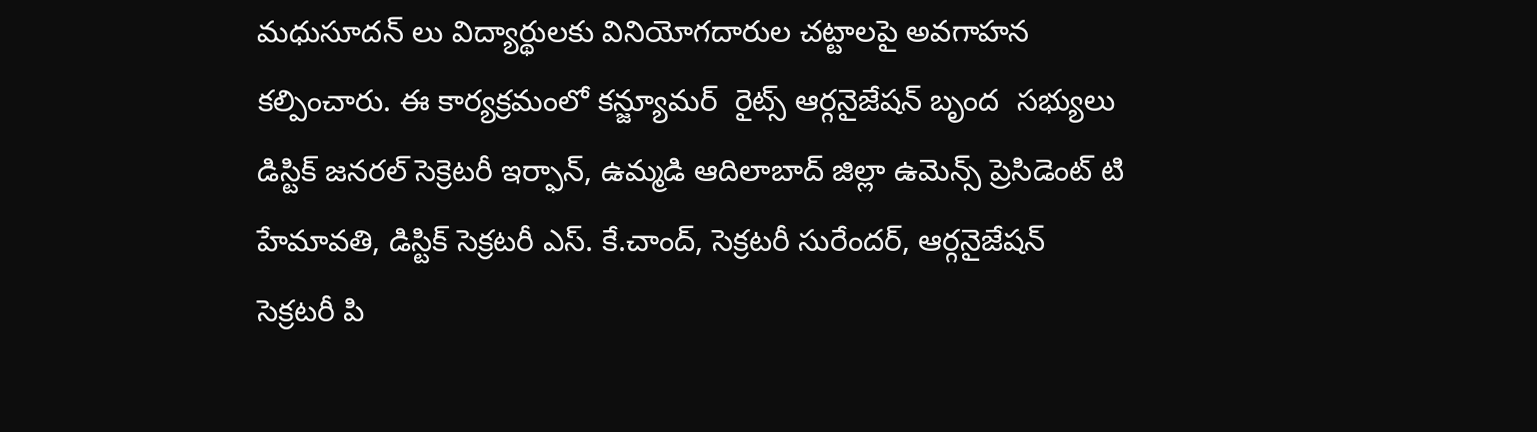మధుసూదన్ లు విద్యార్థులకు వినియోగదారుల చట్టాలపై అవగాహన కల్పించారు. ఈ కార్యక్రమంలో కన్జ్యూమర్  రైట్స్ ఆర్గనైజేషన్ బృంద  సభ్యులు డిస్టిక్ జనరల్ సెక్రెటరీ ఇర్ఫాన్, ఉమ్మడి ఆదిలాబాద్ జిల్లా ఉమెన్స్ ప్రెసిడెంట్ టి హేమావతి, డిస్టిక్ సెక్రటరీ ఎస్. కే.చాంద్, సెక్రటరీ సురేందర్, ఆర్గనైజేషన్ సెక్రటరీ పి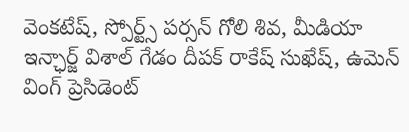వెంకటేష్, స్పోర్ట్స్ పర్సన్ గోలి శివ, మీడియా ఇన్ఛార్జ్ విశాల్ గేడం దీపక్ రాకేష్ సుఖేష్, ఉమెన్ వింగ్ ప్రెసిడెంట్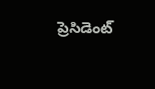ప్రెసిడెంట్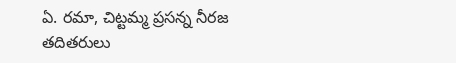ఏ. రమా, చిట్టమ్మ ప్రసన్న నీరజ తదితరులు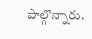పాల్గొన్నారు.